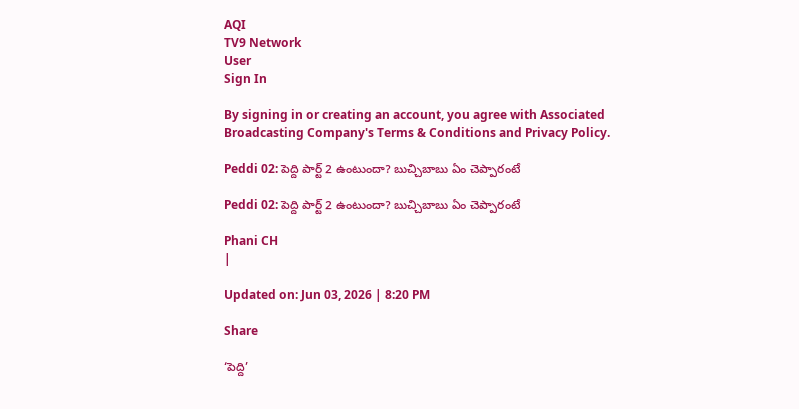AQI
TV9 Network
User
Sign In

By signing in or creating an account, you agree with Associated Broadcasting Company's Terms & Conditions and Privacy Policy.

Peddi 02: పెద్ది పార్ట్‌ 2 ఉంటుందా? బుచ్చిబాబు ఏం చెప్పారంటే

Peddi 02: పెద్ది పార్ట్‌ 2 ఉంటుందా? బుచ్చిబాబు ఏం చెప్పారంటే

Phani CH
|

Updated on: Jun 03, 2026 | 8:20 PM

Share

‘పెద్ది’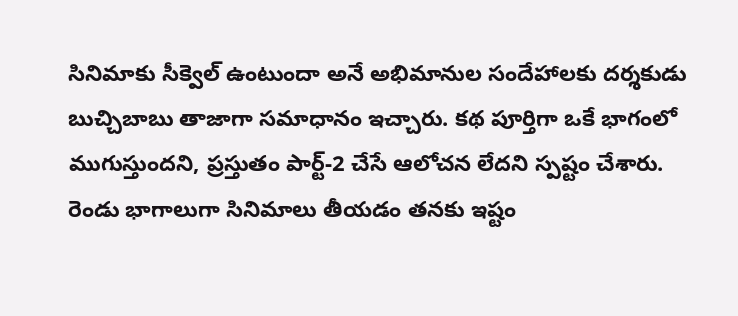సినిమాకు సీక్వెల్ ఉంటుందా అనే అభిమానుల సందేహాలకు దర్శకుడు బుచ్చిబాబు తాజాగా సమాధానం ఇచ్చారు. కథ పూర్తిగా ఒకే భాగంలో ముగుస్తుందని, ప్రస్తుతం పార్ట్-2 చేసే ఆలోచన లేదని స్పష్టం చేశారు. రెండు భాగాలుగా సినిమాలు తీయడం తనకు ఇష్టం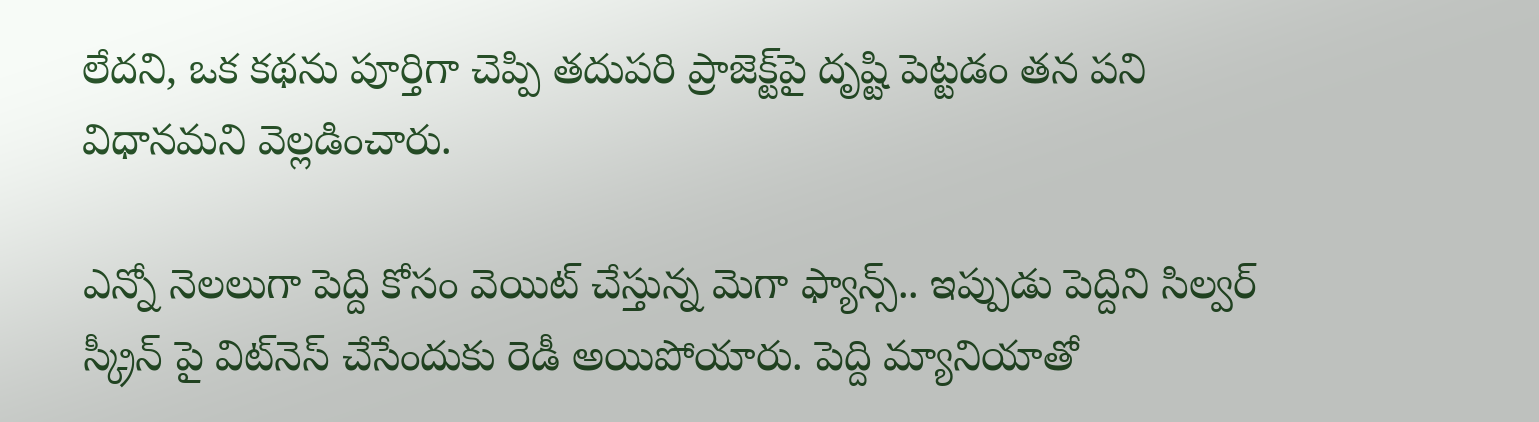లేదని, ఒక కథను పూర్తిగా చెప్పి తదుపరి ప్రాజెక్ట్‌పై దృష్టి పెట్టడం తన పని విధానమని వెల్లడించారు.

ఎన్నో నెలలుగా పెద్ది కోసం వెయిట్ చేస్తున్న మెగా ఫ్యాన్స్‌.. ఇప్పుడు పెద్దిని సిల్వర్‌ స్క్రీన్‌ పై విట్‌నెస్ చేసేందుకు రెడీ అయిపోయారు. పెద్ది మ్యానియాతో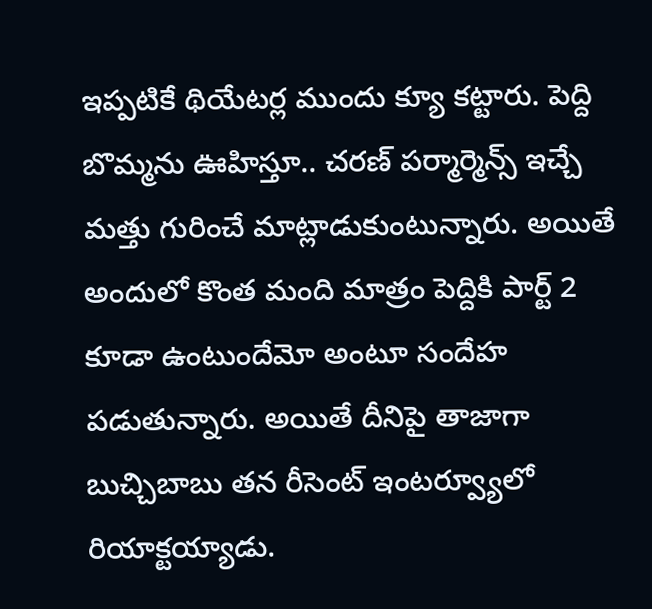ఇప్పటికే థియేటర్ల ముందు క్యూ కట్టారు. పెద్ది బొమ్మను ఊహిస్తూ.. చరణ్ పర్మార్మెన్స్‌ ఇచ్చే మత్తు గురించే మాట్లాడుకుంటున్నారు. అయితే అందులో కొంత మంది మాత్రం పెద్దికి పార్ట్ 2 కూడా ఉంటుందేమో అంటూ సందేహ పడుతున్నారు. అయితే దీనిపై తాజాగా బుచ్చిబాబు తన రీసెంట్ ఇంటర్వ్యూలో రియాక్టయ్యాడు.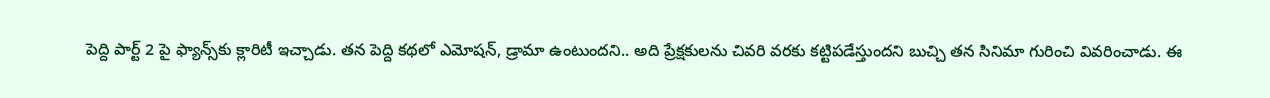పెద్ది పార్ట్ 2 పై ఫ్యాన్స్‌కు క్లారిటీ ఇచ్చాడు. తన పెద్ది కథలో ఎమోషన్, డ్రామా ఉంటుందని.. అది ప్రేక్షకులను చివరి వరకు కట్టిపడేస్తుందని బుచ్చి తన సినిమా గురించి వివరించాడు. ఈ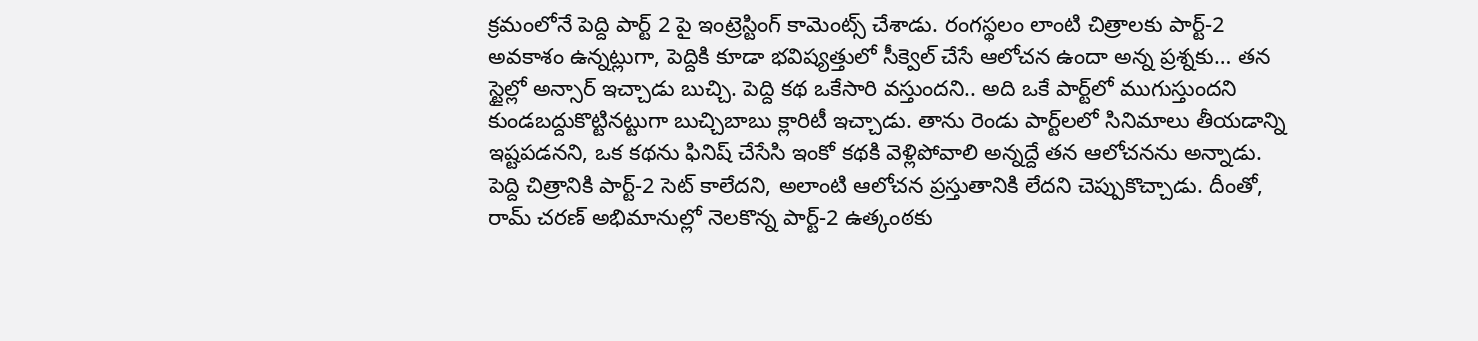క్రమంలోనే పెద్ది పార్ట్ 2 పై ఇంట్రెస్టింగ్ కామెంట్స్ చేశాడు. రంగస్థలం లాంటి చిత్రాలకు పార్ట్-2 అవకాశం ఉన్నట్లుగా, పెద్దికి కూడా భవిష్యత్తులో సీక్వెల్ చేసే ఆలోచన ఉందా అన్న ప్రశ్నకు… తన స్టైల్లో అన్సార్ ఇచ్చాడు బుచ్చి. పెద్ది కథ ఒకేసారి వస్తుందని.. అది ఒకే పార్ట్‌లో ముగుస్తుందని కుండబద్దుకొట్టినట్టుగా బుచ్చిబాబు క్లారిటీ ఇచ్చాడు. తాను రెండు పార్ట్‌లలో సినిమాలు తీయడాన్ని ఇష్టపడనని, ఒక కథను ఫినిష్ చేసేసి ఇంకో కథకి వెళ్లిపోవాలి అన్నద్దే తన ఆలోచనను అన్నాడు. పెద్ది చిత్రానికి పార్ట్-2 సెట్ కాలేదని, అలాంటి ఆలోచన ప్రస్తుతానికి లేదని చెప్పుకొచ్చాడు. దీంతో, రామ్ చరణ్ అభిమానుల్లో నెలకొన్న పార్ట్-2 ఉత్కంఠకు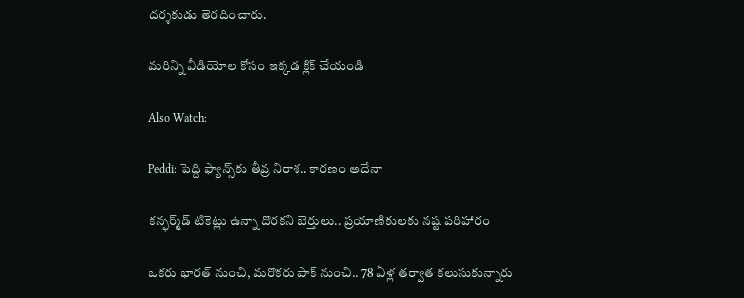దర్శకుడు తెరదించారు.

మరిన్ని వీడియోల కోసం ఇక్కడ క్లిక్ చేయండి

Also Watch:

Peddi: పెద్ది ఫ్యాన్స్‌కు తీవ్ర నిరాశ.. కారణం అదేనా

కన్ఫర్మ్‌డ్ టికెట్లు ఉన్నా దొరకని బెర్తులు.. ప్రయాణికులకు నష్ట పరిహారం

ఒకరు భారత్ నుంచి, మరొకరు పాక్ నుంచి.. 78 ఏళ్ల తర్వాత కలుసుకున్నారు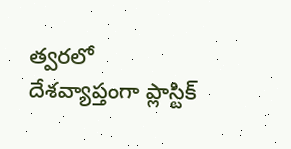త్వరలో దేశవ్యాప్తంగా ప్లాస్టిక్‌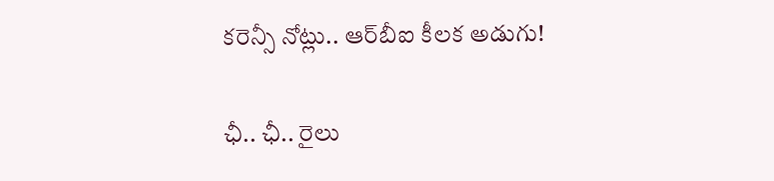కరెన్సీ నోట్లు.. ఆర్‌బీఐ కీలక అడుగు!

ఛీ.. ఛీ.. రైలు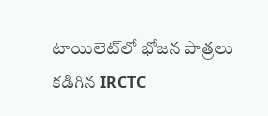టాయిలెట్‌లో భోజన పాత్రలు కడిగిన IRCTC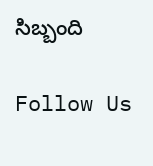సిబ్బంది

Follow Us